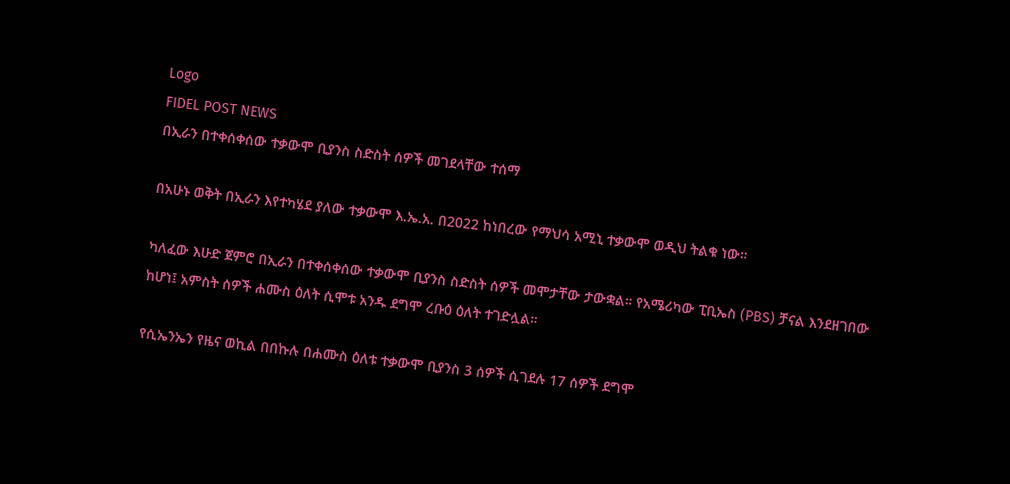Logo
FIDEL POST NEWS
በኢራን በተቀሰቀሰው ተቃውሞ ቢያንስ ስድስት ሰዎች መገደላቸው ተሰማ

በአሁኑ ወቅት በኢራን እየተካሄደ ያለው ተቃውሞ እ.ኤ.አ. በ2022 ከነበረው የማህሳ አሚኒ ተቃውሞ ወዲህ ትልቁ ነው።

ካለፈው እሁድ ጀምሮ በኢራን በተቀሰቀሰው ተቃውሞ ቢያንስ ስድስት ሰዎች መሞታቸው ታውቋል። የአሜሪካው ፒቢኤስ (PBS) ቻናል እንደዘገበው ከሆነ፤ አምስት ሰዎች ሐሙስ ዕለት ሲሞቱ አንዱ ደግሞ ረቡዕ ዕለት ተገድሏል።

የሲኤንኤን የዜና ወኪል በበኩሉ በሐሙስ ዕለቱ ተቃውሞ ቢያንስ 3 ሰዎች ሲገደሉ 17 ሰዎች ደግሞ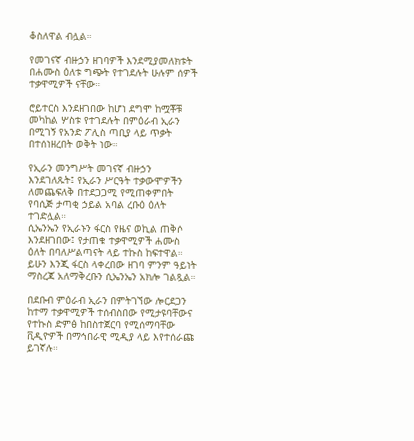ቆስለዋል ብሏል።

የመገናኛ ብዙኃን ዘገባዎች እንደሚያመለክቱት በሐሙስ ዕለቱ ግጭት የተገደሉት ሁሉም ሰዎች ተቃዋሚዎች ናቸው።

ሮይተርስ እንደዘገበው ከሆነ ደግሞ ከሟቾቹ መካከል ሦስቱ የተገደሉት በምዕራብ ኢራን በሚገኝ የአንድ ፖሊስ ጣቢያ ላይ ጥቃት በተሰነዘረበት ወቅት ነው።

የኢራን መንግሥት መገናኛ ብዙኃን እንደገለጹት፤ የኢራን ሥርዓት ተቃውሞዎችን ለመጨፍለቅ በተደጋጋሚ የሚጠቀምበት የባሲጅ ታጣቂ ኃይል አባል ረቡዕ ዕለት ተገድሏል።
ሲኤንኤን የኢራኑን ፋርስ የዜና ወኪል ጠቅሶ እንደዘገበው፤ የታጠቁ ተቃዋሚዎች ሐሙስ ዕለት በባለሥልጣናት ላይ ተኩስ ከፍተዋል። ይሁን እንጂ ፋርስ ላቀረበው ዘገባ ምንም ዓይነት ማስረጃ አለማቅረቡን ሲኤንኤን አክሎ ገልጿል።

በደቡብ ምዕራብ ኢራን በምትገኘው ሎርደጋን ከተማ ተቃዋሚዎች ተሰብስበው የሚታዩባቸውና የተኩስ ድምፅ ከበስተጀርባ የሚሰማባቸው ቪዲዮዎች በማኅበራዊ ሚዲያ ላይ እየተሰራጩ ይገኛሉ።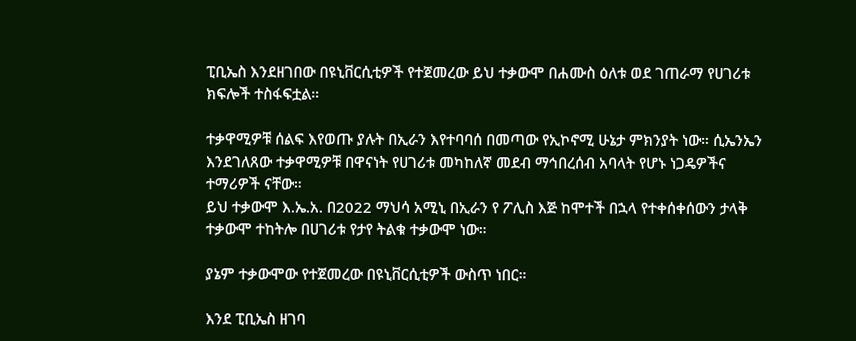ፒቢኤስ እንደዘገበው በዩኒቨርሲቲዎች የተጀመረው ይህ ተቃውሞ በሐሙስ ዕለቱ ወደ ገጠራማ የሀገሪቱ ክፍሎች ተስፋፍቷል።

ተቃዋሚዎቹ ሰልፍ እየወጡ ያሉት በኢራን እየተባባሰ በመጣው የኢኮኖሚ ሁኔታ ምክንያት ነው። ሲኤንኤን እንደገለጸው ተቃዋሚዎቹ በዋናነት የሀገሪቱ መካከለኛ መደብ ማኅበረሰብ አባላት የሆኑ ነጋዴዎችና ተማሪዎች ናቸው።
ይህ ተቃውሞ እ.ኤ.አ. በ2022 ማህሳ አሚኒ በኢራን የ ፖሊስ እጅ ከሞተች በኋላ የተቀሰቀሰውን ታላቅ ተቃውሞ ተከትሎ በሀገሪቱ የታየ ትልቁ ተቃውሞ ነው።

ያኔም ተቃውሞው የተጀመረው በዩኒቨርሲቲዎች ውስጥ ነበር።

እንደ ፒቢኤስ ዘገባ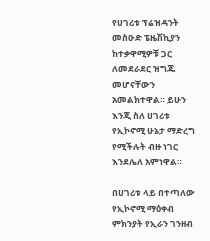የሀገሪቱ ፕሬዝዳንት መስዑድ ፔዜሽኪያን ከተቃዋሚዎቹ ጋር ለመደራደር ዝግጁ መሆናቸውን አመልክተዋል። ይሁን እንጂ ስለ ሀገሪቱ የኢኮኖሚ ሁኔታ ማድረግ የሚችሉት ብዙ ነገር እንደሌለ አምነዋል።

በሀገሪቱ ላይ በተጣለው የኢኮኖሚ ማዕቀብ ምክንያት የኢራን ገንዘብ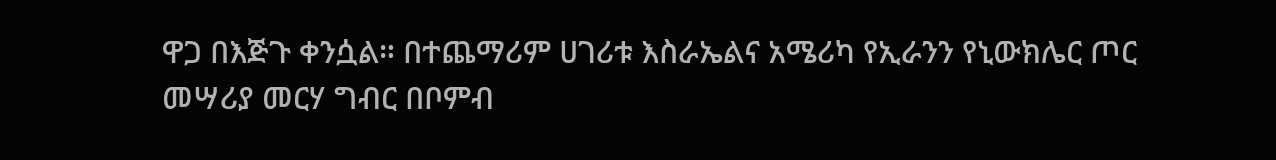ዋጋ በእጅጉ ቀንሷል። በተጨማሪም ሀገሪቱ እስራኤልና አሜሪካ የኢራንን የኒውክሌር ጦር መሣሪያ መርሃ ግብር በቦምብ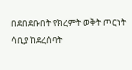በደበደቡበት የክረምት ወቅት ጦርነት ሳቢያ ከደረሰባት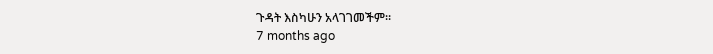ጉዳት እስካሁን አላገገመችም።
7 months ago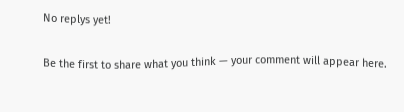No replys yet!

Be the first to share what you think — your comment will appear here.